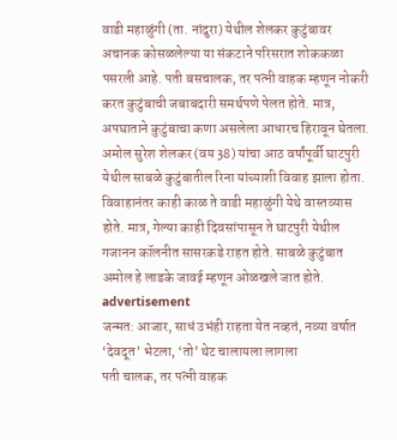वाडी महाळुंगी (ता. नांदुरा) येथील शेलकर कुटुंबावर अचानक कोसळलेल्या या संकटाने परिसरात शोककळा पसरली आहे. पती बसचालक, तर पत्नी वाहक म्हणून नोकरी करत कुटुंबाची जबाबदारी समर्थपणे पेलत होते. मात्र, अपघाताने कुटुंबाचा कणा असलेला आधारच हिरावून घेतला.
अमोल सुरेश शेलकर (वय 38) यांचा आठ वर्षांपूर्वी घाटपुरी येथील साबळे कुटुंबातील रिना यांच्याशी विवाह झाला होता. विवाहानंतर काही काळ ते वाडी महाळुंगी येथे वास्तव्यास होते. मात्र, गेल्या काही दिवसांपासून ते घाटपुरी येथील गजानन कॉलनीत सासरकडे राहत होते. साबळे कुटुंबात अमोल हे लाडके जावई म्हणून ओळखले जात होते.
advertisement
जन्मत: आजार, साधं उभंही राहता येत नव्हतं, नव्या वर्षात ‘देवदूत’ भेटला, ‘तो’ थेट चालायला लागला
पती चालक, तर पत्नी वाहक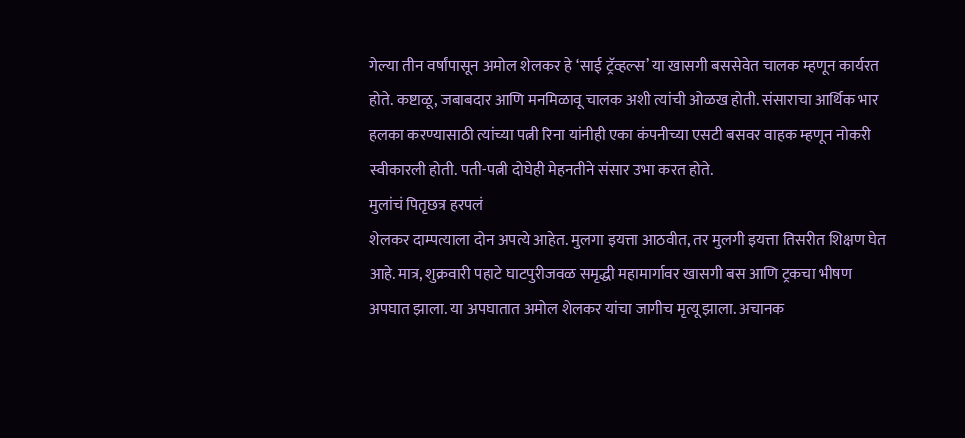गेल्या तीन वर्षांपासून अमोल शेलकर हे ‘साई ट्रॅव्हल्स’ या खासगी बससेवेत चालक म्हणून कार्यरत होते. कष्टाळू, जबाबदार आणि मनमिळावू चालक अशी त्यांची ओळख होती. संसाराचा आर्थिक भार हलका करण्यासाठी त्यांच्या पत्नी रिना यांनीही एका कंपनीच्या एसटी बसवर वाहक म्हणून नोकरी स्वीकारली होती. पती-पत्नी दोघेही मेहनतीने संसार उभा करत होते.
मुलांचं पितृछत्र हरपलं
शेलकर दाम्पत्याला दोन अपत्ये आहेत. मुलगा इयत्ता आठवीत, तर मुलगी इयत्ता तिसरीत शिक्षण घेत आहे. मात्र, शुक्रवारी पहाटे घाटपुरीजवळ समृद्धी महामार्गावर खासगी बस आणि ट्रकचा भीषण अपघात झाला. या अपघातात अमोल शेलकर यांचा जागीच मृत्यू झाला. अचानक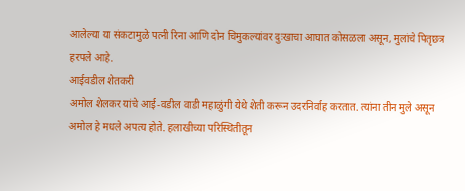आलेल्या या संकटामुळे पत्नी रिना आणि दोन चिमुकल्यांवर दुःखाचा आघात कोसळला असून, मुलांचे पितृछत्र हरपले आहे.
आईवडील शेतकरी
अमोल शेलकर यांचे आई-वडील वाडी महाळुंगी येथे शेती करून उदरनिर्वाह करतात. त्यांना तीन मुले असून अमोल हे मधले अपत्य होते. हलाखीच्या परिस्थितीतून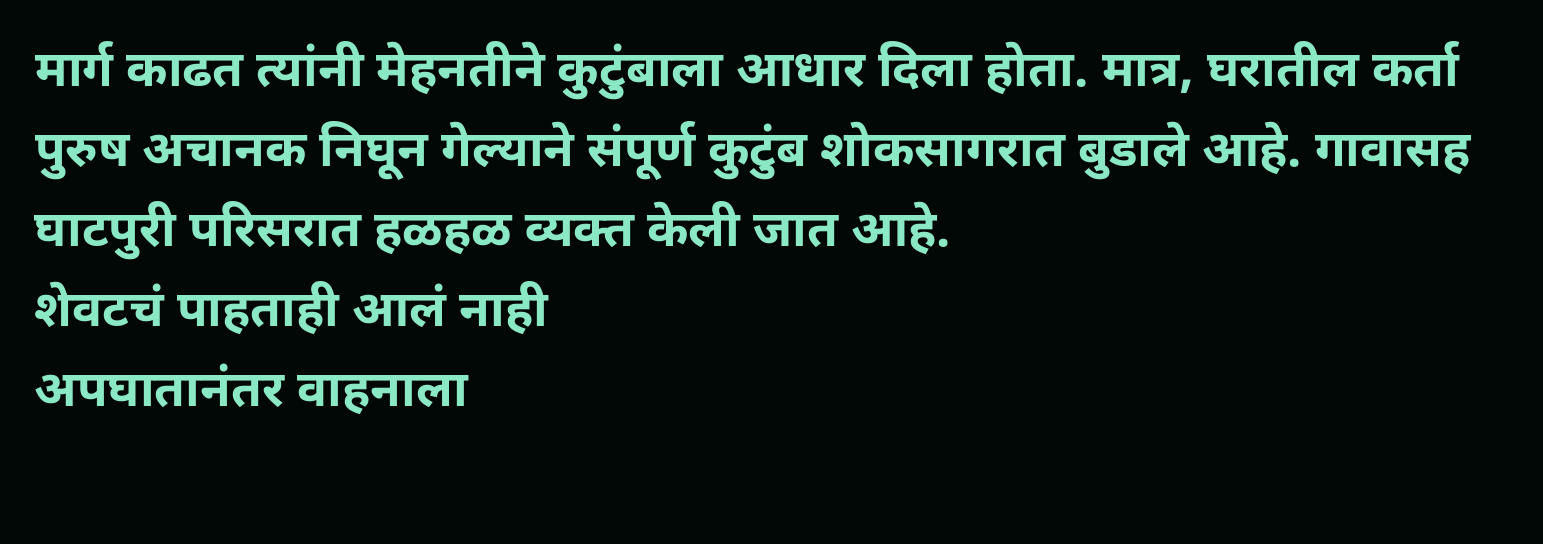मार्ग काढत त्यांनी मेहनतीने कुटुंबाला आधार दिला होता. मात्र, घरातील कर्ता पुरुष अचानक निघून गेल्याने संपूर्ण कुटुंब शोकसागरात बुडाले आहे. गावासह घाटपुरी परिसरात हळहळ व्यक्त केली जात आहे.
शेवटचं पाहताही आलं नाही
अपघातानंतर वाहनाला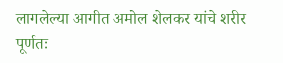लागलेल्या आगीत अमोल शेलकर यांचे शरीर पूर्णतः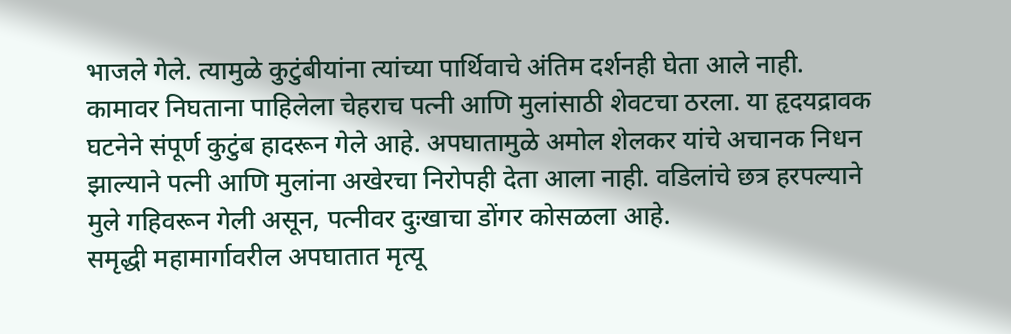भाजले गेले. त्यामुळे कुटुंबीयांना त्यांच्या पार्थिवाचे अंतिम दर्शनही घेता आले नाही. कामावर निघताना पाहिलेला चेहराच पत्नी आणि मुलांसाठी शेवटचा ठरला. या हृदयद्रावक घटनेने संपूर्ण कुटुंब हादरून गेले आहे. अपघातामुळे अमोल शेलकर यांचे अचानक निधन झाल्याने पत्नी आणि मुलांना अखेरचा निरोपही देता आला नाही. वडिलांचे छत्र हरपल्याने मुले गहिवरून गेली असून, पत्नीवर दुःखाचा डोंगर कोसळला आहे.
समृद्धी महामार्गावरील अपघातात मृत्यू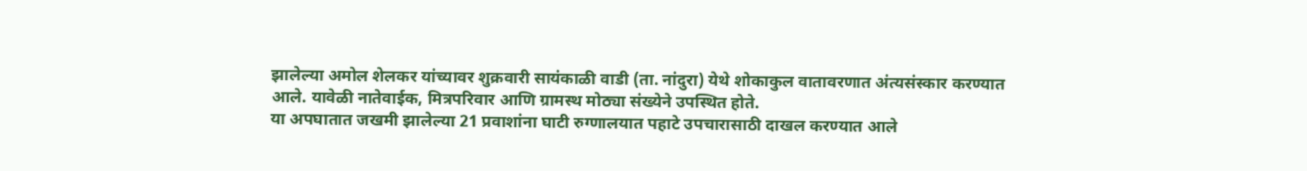झालेल्या अमोल शेलकर यांच्यावर शुक्रवारी सायंकाळी वाडी (ता. नांदुरा) येथे शोकाकुल वातावरणात अंत्यसंस्कार करण्यात आले. यावेळी नातेवाईक, मित्रपरिवार आणि ग्रामस्थ मोठ्या संख्येने उपस्थित होते.
या अपघातात जखमी झालेल्या 21 प्रवाशांना घाटी रुग्णालयात पहाटे उपचारासाठी दाखल करण्यात आले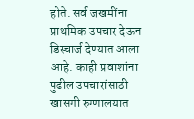होते. सर्व जखमींना प्राथमिक उपचार देऊन डिस्चार्ज देण्यात आला आहे. काही प्रवाशांना पुढील उपचारांसाठी खासगी रुग्णालयात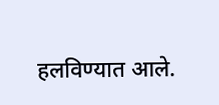हलविण्यात आले.